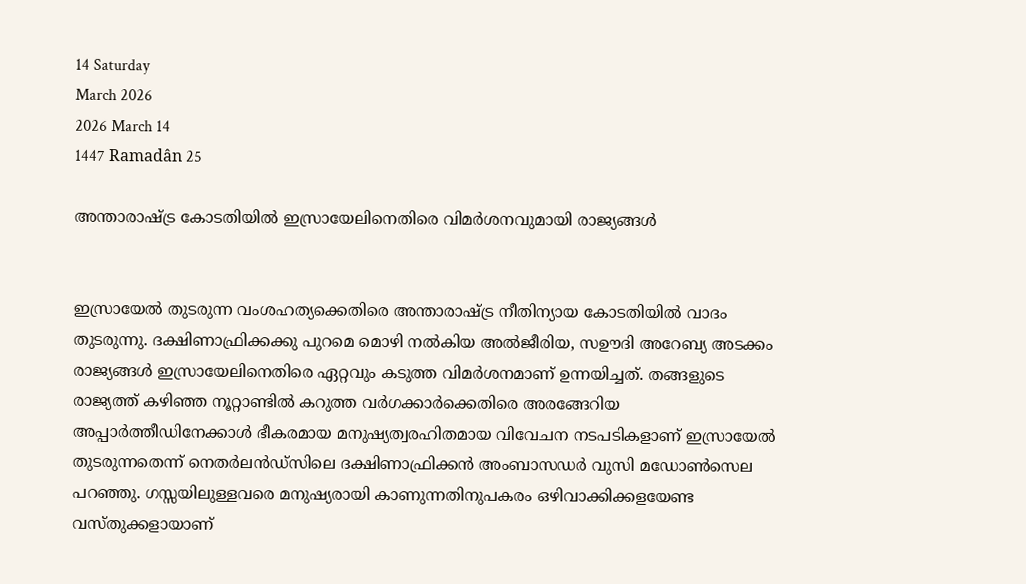14 Saturday
March 2026
2026 March 14
1447 Ramadân 25

അന്താരാഷ്ട്ര കോടതിയില്‍ ഇസ്രായേലിനെതിരെ വിമര്‍ശനവുമായി രാജ്യങ്ങള്‍


ഇസ്രായേല്‍ തുടരുന്ന വംശഹത്യക്കെതിരെ അന്താരാഷ്ട്ര നീതിന്യായ കോടതിയില്‍ വാദം തുടരുന്നു. ദക്ഷിണാഫ്രിക്കക്കു പുറമെ മൊഴി നല്‍കിയ അല്‍ജീരിയ, സഊദി അറേബ്യ അടക്കം രാജ്യങ്ങള്‍ ഇസ്രായേലിനെതിരെ ഏറ്റവും കടുത്ത വിമര്‍ശനമാണ് ഉന്നയിച്ചത്. തങ്ങളുടെ രാജ്യത്ത് കഴിഞ്ഞ നൂറ്റാണ്ടില്‍ കറുത്ത വര്‍ഗക്കാര്‍ക്കെതിരെ അരങ്ങേറിയ അപ്പാര്‍ത്തീഡിനേക്കാള്‍ ഭീകരമായ മനുഷ്യത്വരഹിതമായ വിവേചന നടപടികളാണ് ഇസ്രായേല്‍ തുടരുന്നതെന്ന് നെതര്‍ലന്‍ഡ്‌സിലെ ദക്ഷിണാഫ്രിക്കന്‍ അംബാസഡര്‍ വുസി മഡോണ്‍സെല പറഞ്ഞു. ഗസ്സയിലുള്ളവരെ മനുഷ്യരായി കാണുന്നതിനുപകരം ഒഴിവാക്കിക്കളയേണ്ട വസ്തുക്കളായാണ്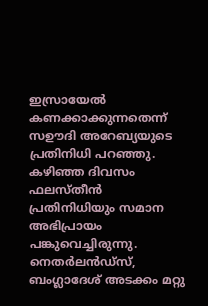ഇസ്രായേല്‍ കണക്കാക്കുന്നതെന്ന് സഊദി അറേബ്യയുടെ പ്രതിനിധി പറഞ്ഞു. കഴിഞ്ഞ ദിവസം ഫലസ്തീന്‍ പ്രതിനിധിയും സമാന അഭിപ്രായം പങ്കുവെച്ചിരുന്നു. നെതര്‍ലന്‍ഡ്‌സ്, ബംഗ്ലാദേശ് അടക്കം മറ്റു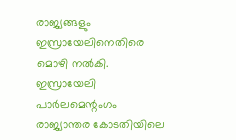രാജ്യങ്ങളും ഇസ്രായേലിനെതിരെ മൊഴി നല്‍കി. ഇസ്രായേലി പാര്‍ലമെന്റംഗം രാജ്യാന്തര കോടതിയിലെ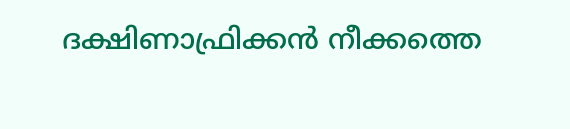ദക്ഷിണാഫ്രിക്കന്‍ നീക്കത്തെ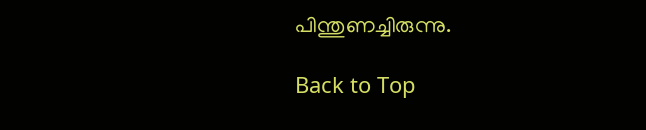പിന്തുണച്ചിരുന്നു.

Back to Top